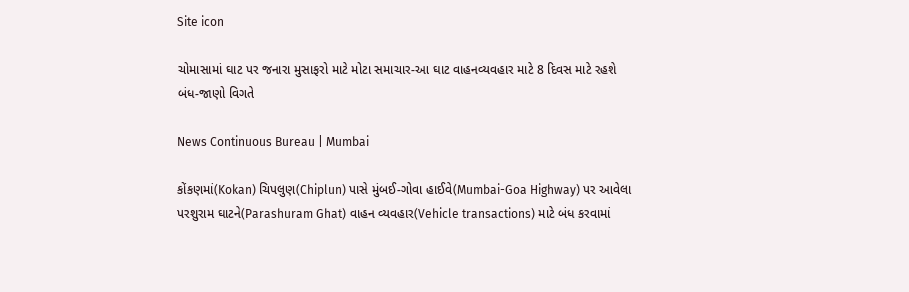Site icon

ચોમાસામાં ઘાટ પર જનારા મુસાફરો માટે મોટા સમાચાર-આ ઘાટ વાહનવ્યવહાર માટે 8 દિવસ માટે રહશે બંધ-જાણો વિગતે

News Continuous Bureau | Mumbai

કોંકણમાં(Kokan) ચિપલુણ(Chiplun) પાસે મુંબઈ-ગોવા હાઈવે(Mumbai-Goa Highway) પર આવેલા પરશુરામ ઘાટને(Parashuram Ghat) વાહન વ્યવહાર(Vehicle transactions) માટે બંધ કરવામાં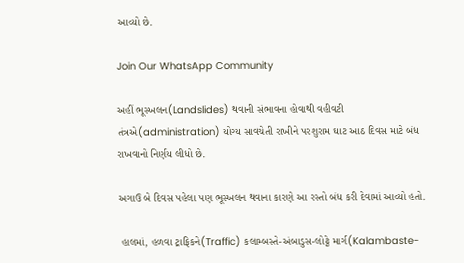આવ્યો છે.

Join Our WhatsApp Community

અહીં ભૂસ્ખલન(Landslides) થવાની સંભાવના હોવાથી વહીવટી તંત્રએ(administration) યોગ્ય સાવચેતી રાખીને પરશુરામ ઘાટ આઠ દિવસ માટે બંધ રાખવાનો નિર્ણય લીધો છે.

અગાઉ બે દિવસ પહેલા પણ ભૂસ્ખલન થવાના કારણે આ રસ્તો બંધ કરી દેવામાં આવ્યો હતો.

 હાલમાં, હળવા ટ્રાફિકને(Traffic) કલામ્બસ્તે-અંબાડુસ-લોટ્ટે માર્ગ(Kalambaste-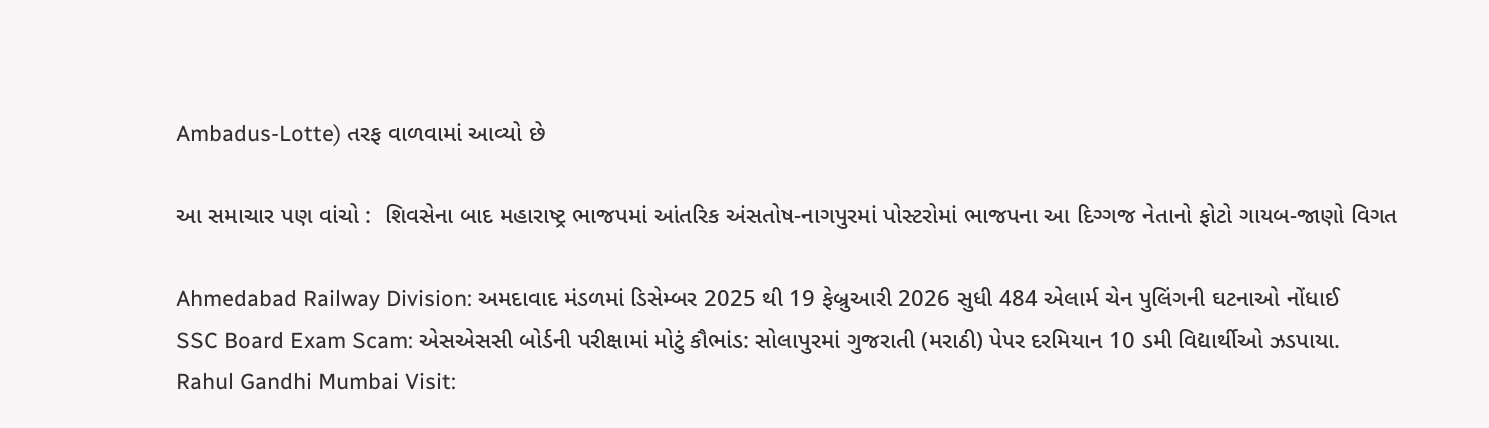Ambadus-Lotte) તરફ વાળવામાં આવ્યો છે

આ સમાચાર પણ વાંચો :  શિવસેના બાદ મહારાષ્ટ્ર ભાજપમાં આંતરિક અંસતોષ-નાગપુરમાં પોસ્ટરોમાં ભાજપના આ દિગ્ગજ નેતાનો ફોટો ગાયબ-જાણો વિગત

Ahmedabad Railway Division: અમદાવાદ મંડળમાં ડિસેમ્બર 2025 થી 19 ફેબ્રુઆરી 2026 સુધી 484 એલાર્મ ચેન પુલિંગની ઘટનાઓ નોંધાઈ
SSC Board Exam Scam: એસએસસી બોર્ડની પરીક્ષામાં મોટું કૌભાંડ: સોલાપુરમાં ગુજરાતી (મરાઠી) પેપર દરમિયાન 10 ડમી વિદ્યાર્થીઓ ઝડપાયા.
Rahul Gandhi Mumbai Visit: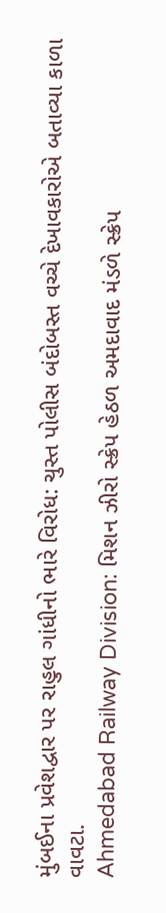મુંબઈના પ્રવેશદ્વાર પર રાહુલ ગાંધીનો ભારે વિરોધ: ચુસ્ત પોલીસ બંદોબસ્ત વચ્ચે દેખાવકારોએ બતાવ્યા કાળા વાવટા.
Ahmedabad Railway Division: મિશન ઝીરો સ્ક્રેપ હેઠળ અમદાવાદ મંડળે સ્ક્રેપ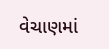વેચાણમાં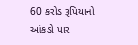60 કરોડ રૂપિયાનો આંકડો પાર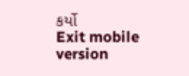કર્યો
Exit mobile version